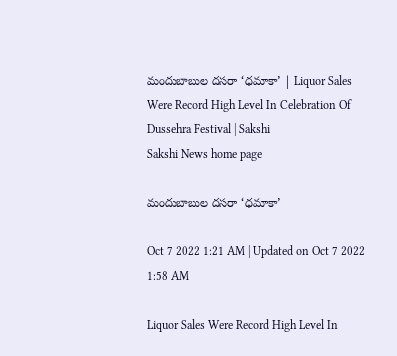మందుబాబుల దసరా ‘ధమాకా’ | Liquor Sales Were Record High Level In Celebration Of Dussehra Festival | Sakshi
Sakshi News home page

మందుబాబుల దసరా ‘ధమాకా’

Oct 7 2022 1:21 AM | Updated on Oct 7 2022 1:58 AM

Liquor Sales Were Record High Level In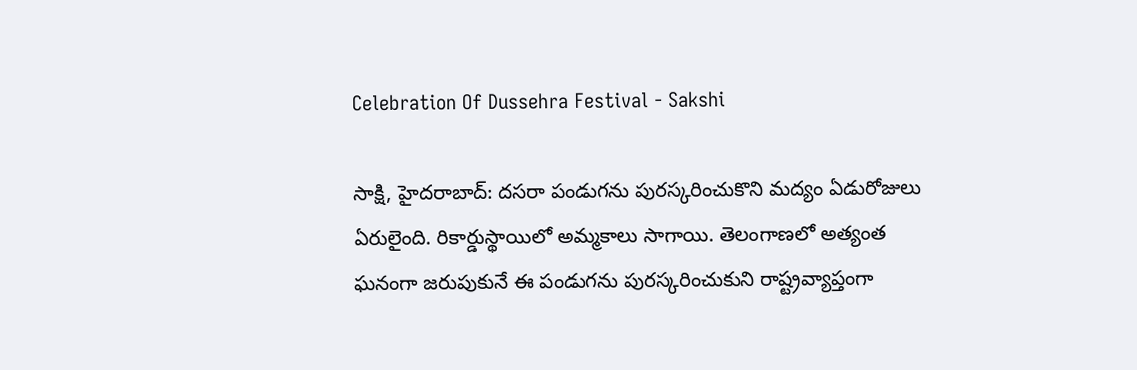Celebration Of Dussehra Festival - Sakshi

సాక్షి, హైదరాబాద్‌: దసరా పండుగను పురస్కరించుకొని మద్యం ఏడురోజులు ఏరులైంది. రికార్డుస్థాయిలో అమ్మకాలు సాగాయి. తెలంగాణలో అత్యంత ఘనంగా జరుపుకునే ఈ పండుగను పురస్కరించుకుని రాష్ట్రవ్యాప్తంగా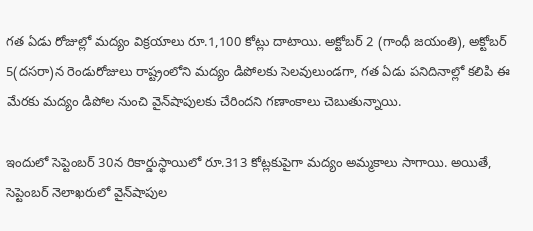గత ఏడు రోజుల్లో మద్యం విక్రయాలు రూ.1,100 కోట్లు దాటాయి. అక్టోబర్‌ 2 (గాంధీ జయంతి), అక్టోబర్‌ 5(దసరా)న రెండురోజులు రాష్ట్రంలోని మద్యం డిపోలకు సెలవులుండగా, గత ఏడు పనిదినాల్లో కలిపి ఈ మేరకు మద్యం డిపోల నుంచి వైన్‌షాపులకు చేరిందని గణాంకాలు చెబుతున్నాయి.

ఇందులో సెప్టెంబర్‌ 30న రికార్డుస్థాయిలో రూ.313 కోట్లకుపైగా మద్యం అమ్మకాలు సాగాయి. అయితే, సెప్టెంబర్‌ నెలాఖరులో వైన్‌షాపుల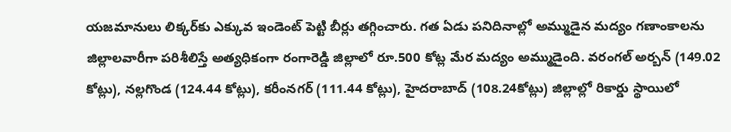యజమానులు లిక్కర్‌కు ఎక్కువ ఇండెంట్‌ పెట్టి బీర్లు తగ్గించారు. గత ఏడు పనిదినాల్లో అమ్ముడైన మద్యం గణాంకాలను జిల్లాలవారీగా పరిశీలిస్తే అత్యధికంగా రంగారెడ్డి జిల్లాలో రూ.500 కోట్ల మేర మద్యం అమ్ముడైంది. వరంగల్‌ అర్బన్‌ (149.02 కోట్లు), నల్లగొండ (124.44 కోట్లు), కరీంనగర్‌ (111.44 కోట్లు), హైదరాబాద్‌ (108.24కోట్లు) జిల్లాల్లో రికార్డు స్థాయిలో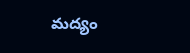మద్యం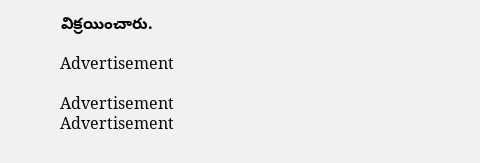విక్రయించారు.

Advertisement

Advertisement
Advertisement